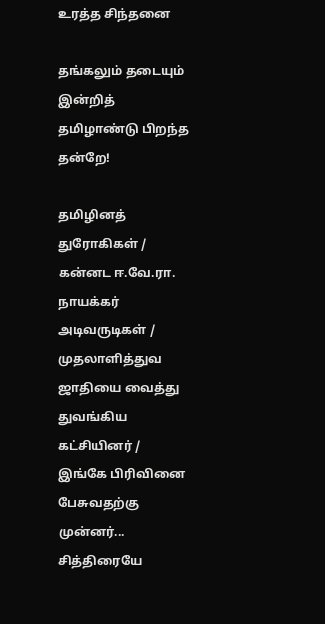உரத்த சிந்தனை

தங்கலும் தடையும் இன்றித் தமிழாண்டு பிறந்த தன்றே!

தமிழினத் துரோகிகள் / கன்னட ஈ.வே.ரா. நாயக்கர் அடிவருடிகள் / முதலாளித்துவ ஜாதியை வைத்து துவங்கிய கட்சியினர் / இங்கே பிரிவினை பேசுவதற்கு முன்னர்... சித்திரையே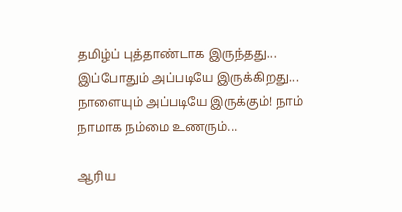தமிழ்ப் புத்தாண்டாக இருந்தது... இப்போதும் அப்படியே இருக்கிறது... நாளையும் அப்படியே இருக்கும்! நாம் நாமாக நம்மை உணரும்...

ஆரிய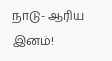நாடு- ஆரிய இனம்!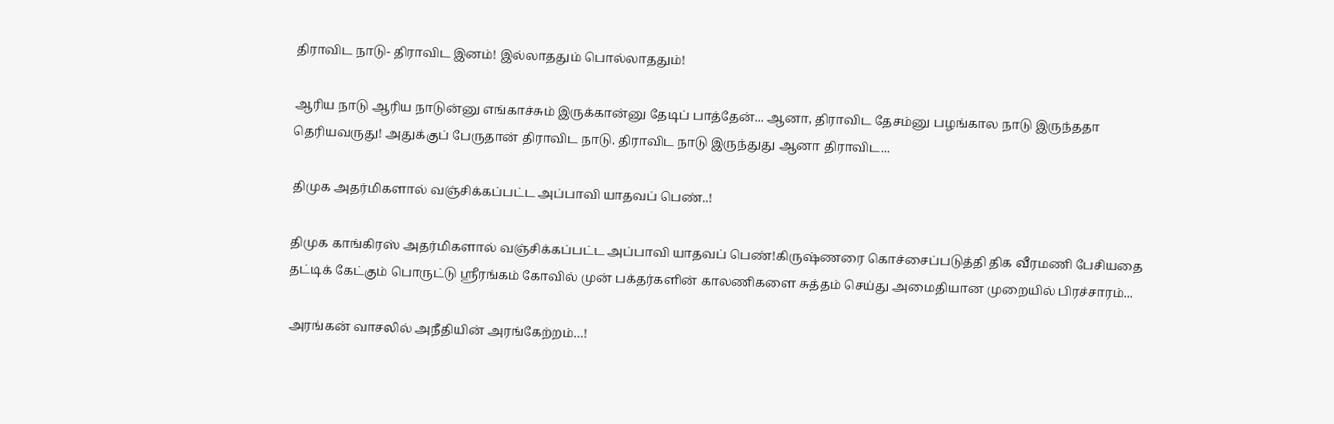திராவிட நாடு- திராவிட இனம்! இல்லாததும் பொல்லாததும்!

ஆரிய நாடு ஆரிய நாடுன்னு எங்காச்சும் இருக்கான்னு தேடிப் பாத்தேன்... ஆனா, திராவிட தேசம்னு பழங்கால நாடு இருந்ததா தெரியவருது! அதுக்குப் பேருதான் திராவிட நாடு. திராவிட நாடு இருந்துது ஆனா திராவிட...

திமுக அதர்மிகளால் வஞ்சிக்கப்பட்ட அப்பாவி யாதவப் பெண்..!

திமுக காங்கிரஸ் அதர்மிகளால் வஞ்சிக்கப்பட்ட அப்பாவி யாதவப் பெண்!கிருஷ்ணரை கொச்சைப்படுத்தி திக வீரமணி பேசியதை தட்டிக் கேட்கும் பொருட்டு ஸ்ரீரங்கம் கோவில் முன் பக்தர்களின் காலணிகளை சுத்தம் செய்து அமைதியான முறையில் பிரச்சாரம்...

அரங்கன் வாசலில் அநீதியின் அரங்கேற்றம்…!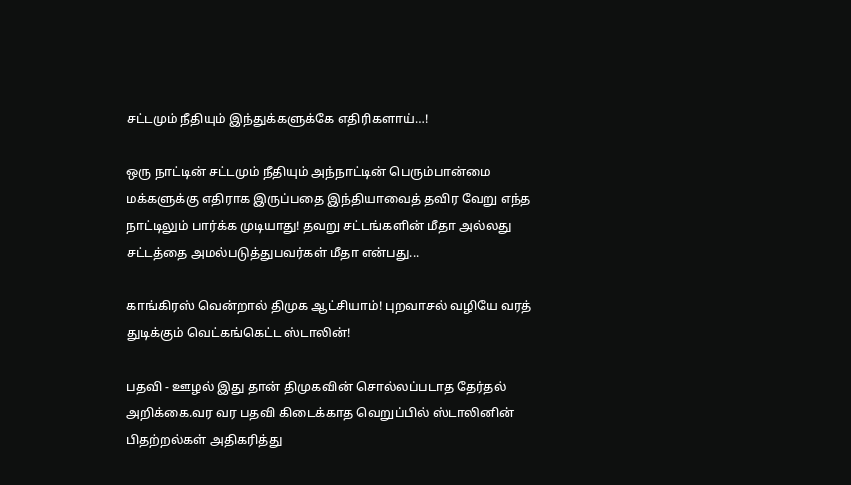சட்டமும் நீதியும் இந்துக்களுக்கே எதிரிகளாய்…!

ஒரு நாட்டின் சட்டமும் நீதியும் அந்நாட்டின் பெரும்பான்மை மக்களுக்கு எதிராக இருப்பதை இந்தியாவைத் தவிர வேறு எந்த நாட்டிலும் பார்க்க முடியாது! தவறு சட்டங்களின் மீதா அல்லது சட்டத்தை அமல்படுத்துபவர்கள் மீதா என்பது...

காங்கிரஸ் வென்றால் திமுக ஆட்சியாம்! புறவாசல் வழியே வரத் துடிக்கும் வெட்கங்கெட்ட ஸ்டாலின்!

பதவி - ஊழல் இது தான் திமுகவின் சொல்லப்படாத தேர்தல் அறிக்கை.வர வர பதவி கிடைக்காத வெறுப்பில் ஸ்டாலினின் பிதற்றல்கள் அதிகரித்து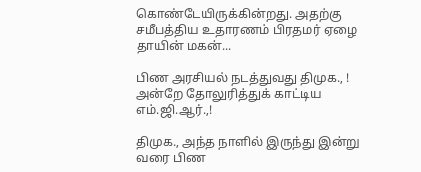கொண்டேயிருக்கின்றது. அதற்கு சமீபத்திய உதாரணம் பிரதமர் ஏழை தாயின் மகன்...

பிண அரசியல் நடத்துவது திமுக., ! அன்றே தோலுரித்துக் காட்டிய எம்.ஜி.ஆர்.,!

திமுக., அந்த நாளில் இருந்து இன்று வரை பிண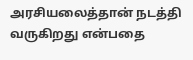அரசியலைத்தான் நடத்தி வருகிறது என்பதை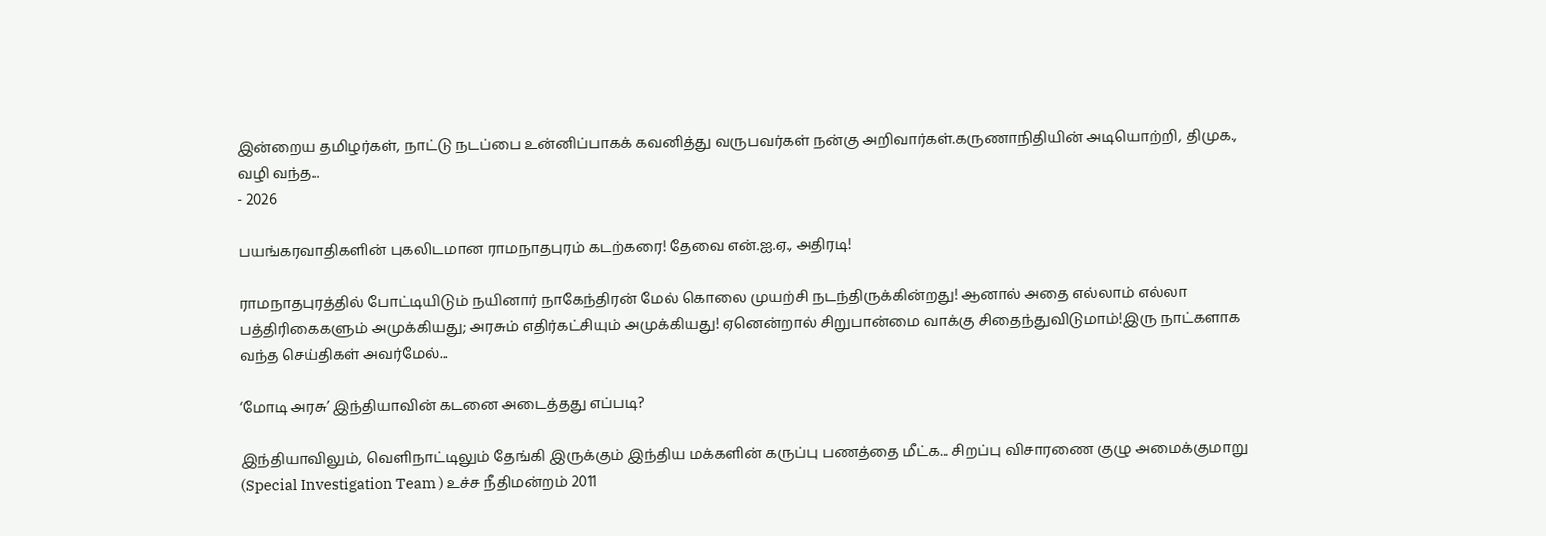இன்றைய தமிழர்கள், நாட்டு நடப்பை உன்னிப்பாகக் கவனித்து வருபவர்கள் நன்கு அறிவார்கள்.கருணாநிதியின் அடியொற்றி, திமுக., வழி வந்த...
- 2026

பயங்கரவாதிகளின் புகலிடமான ராமநாதபுரம் கடற்கரை! தேவை என்.ஐ.ஏ., அதிரடி!

ராமநாதபுரத்தில் போட்டியிடும் நயினார் நாகேந்திரன் மேல் கொலை முயற்சி நடந்திருக்கின்றது! ஆனால் அதை எல்லாம் எல்லா பத்திரிகைகளும் அமுக்கியது; அரசும் எதிர்கட்சியும் அமுக்கியது! ஏனென்றால் சிறுபான்மை வாக்கு சிதைந்துவிடுமாம்!இரு நாட்களாக வந்த செய்திகள் அவர்மேல்...

‘மோடி அரசு’ இந்தியாவின் கடனை அடைத்தது எப்படி?

இந்தியாவிலும், வெளிநாட்டிலும் தேங்கி இருக்கும் இந்திய மக்களின் கருப்பு பணத்தை மீட்க... சிறப்பு விசாரணை குழு அமைக்குமாறு (Special Investigation Team ) உச்ச நீதிமன்றம் 2011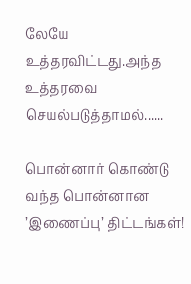லேயே உத்தரவிட்டது.அந்த உத்தரவை செயல்படுத்தாமல்......

பொன்னார் கொண்டு வந்த பொன்னான ’இணைப்பு’ திட்டங்கள்!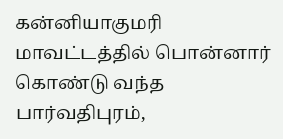கன்னியாகுமரி மாவட்டத்தில் பொன்னார் கொண்டு வந்த பார்வதிபுரம்,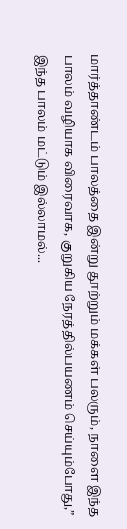மார்த்தாண்டம் பாலத்தை இன்று தூற்றும் மக்கள் பலரும், நாளை இந்த பாலம் வழியாக விரைவாக, குறுகிய நேரத்தில்பயணம் செய்யும்போது,” இந்த பாலம் மட்டும் இல்லாமல்...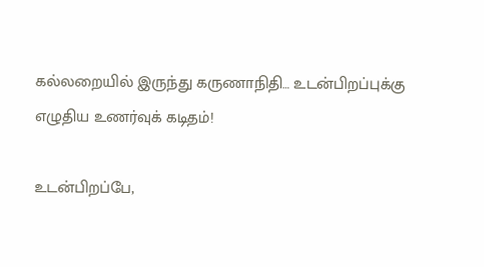கல்லறையில் இருந்து கருணாநிதி… உடன்பிறப்புக்கு எழுதிய உணர்வுக் கடிதம்!

உடன்பிறப்பே,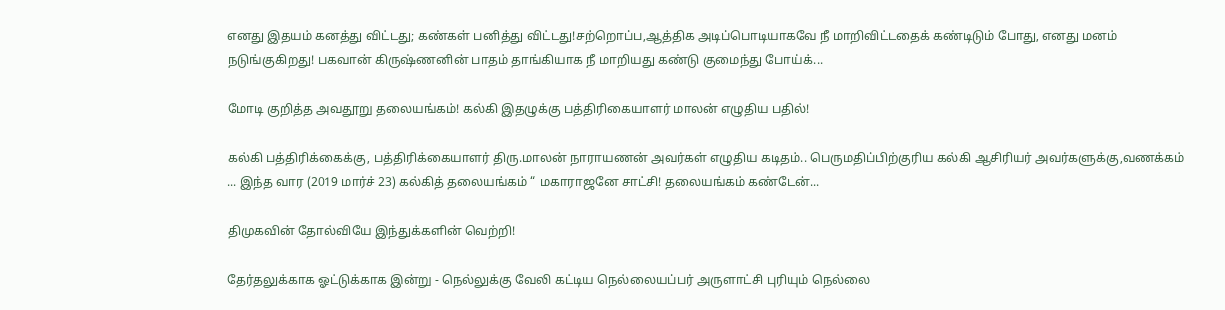எனது இதயம் கனத்து விட்டது; கண்கள் பனித்து விட்டது!சற்றொப்ப,ஆத்திக அடிப்பொடியாகவே நீ மாறிவிட்டதைக் கண்டிடும் போது, எனது மனம் நடுங்குகிறது! பகவான் கிருஷ்ணனின் பாதம் தாங்கியாக நீ மாறியது கண்டு குமைந்து போய்க்...

மோடி குறித்த அவதூறு தலையங்கம்! கல்கி இதழுக்கு பத்திரிகையாளர் மாலன் எழுதிய பதில்!

கல்கி பத்திரிக்கைக்கு, பத்திரிக்கையாளர் திரு.மாலன் நாராயணன் அவர்கள் எழுதிய கடிதம்.. பெருமதிப்பிற்குரிய கல்கி ஆசிரியர் அவர்களுக்கு,வணக்கம் ... இந்த வார (2019 மார்ச் 23) கல்கித் தலையங்கம் “ மகாராஜனே சாட்சி! தலையங்கம் கண்டேன்...

திமுகவின் தோல்வியே இந்துக்களின் வெற்றி!

தேர்தலுக்காக ஓட்டுக்காக இன்று - நெல்லுக்கு வேலி கட்டிய நெல்லையப்பர் அருளாட்சி புரியும் நெல்லை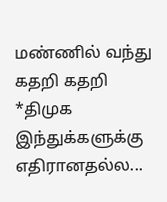மண்ணில் வந்து கதறி கதறி *திமுக இந்துக்களுக்கு எதிரானதல்ல...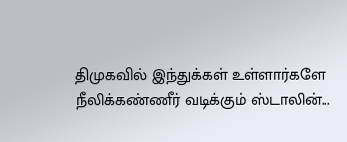திமுகவில் இந்துக்கள் உள்ளார்களே நீலிக்கண்ணீர் வடிக்கும் ஸ்டாலின்...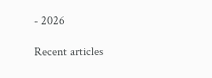- 2026

Recent articles